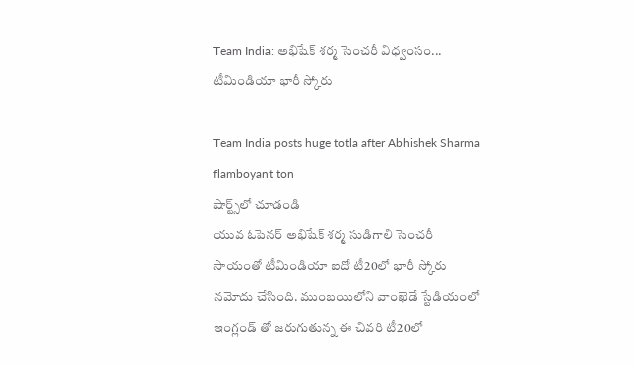Team India: అభిషేక్ శర్మ సెంచరీ విధ్వంసం... టీమిండియా భారీ స్కోరు

Team India posts huge totla after Abhishek Sharma flamboyant ton
షార్ట్స్‌లో చూడండి
యువ ఓపెనర్ అభిషేక్ శర్మ సుడిగాలి సెంచరీ సాయంతో టీమిండియా ఐదో టీ20లో భారీ స్కోరు నమోదు చేసింది. ముంబయిలోని వాంఖెడే స్టేడియంలో ఇంగ్లండ్ తో జరుగుతున్న ఈ చివరి టీ20లో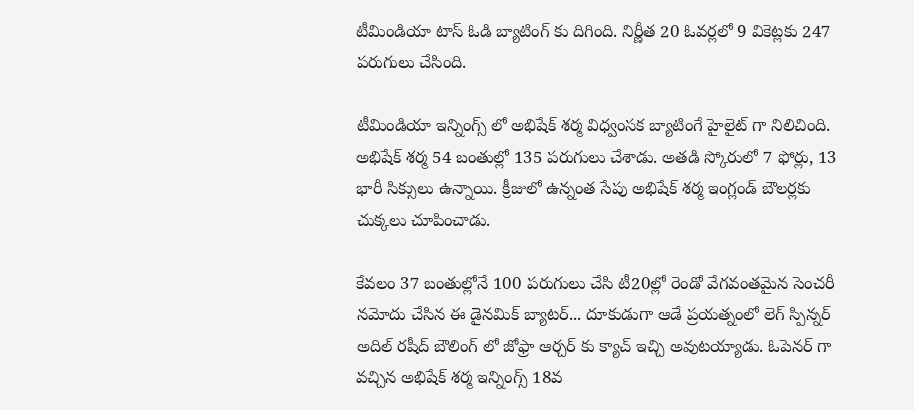టీమిండియా టాస్ ఓడి బ్యాటింగ్ కు దిగింది. నిర్ణీత 20 ఓవర్లలో 9 వికెట్లకు 247 పరుగులు చేసింది.

టీమిండియా ఇన్నింగ్స్ లో అభిషేక్ శర్మ విధ్వంసక బ్యాటింగే హైలైట్ గా నిలిచింది. అభిషేక్ శర్మ 54 బంతుల్లో 135 పరుగులు చేశాడు. అతడి స్కోరులో 7 ఫోర్లు, 13 భారీ సిక్సులు ఉన్నాయి. క్రీజులో ఉన్నంత సేపు అభిషేక్ శర్మ ఇంగ్లండ్ బౌలర్లకు చుక్కలు చూపించాడు.

కేవలం 37 బంతుల్లోనే 100 పరుగులు చేసి టీ20ల్లో రెండో వేగవంతమైన సెంచరీ నమోదు చేసిన ఈ డైనమిక్ బ్యాటర్... దూకుడుగా ఆడే ప్రయత్నంలో లెగ్ స్పిన్నర్ అదిల్ రషీద్ బౌలింగ్ లో జోఫ్రా ఆర్చర్ కు క్యాచ్ ఇచ్చి అవుటయ్యాడు. ఓపెనర్ గా వచ్చిన అభిషేక్ శర్మ ఇన్నింగ్స్ 18వ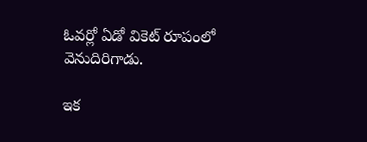ఓవర్లో ఏడో వికెట్ రూపంలో వెనుదిరిగాడు.

ఇక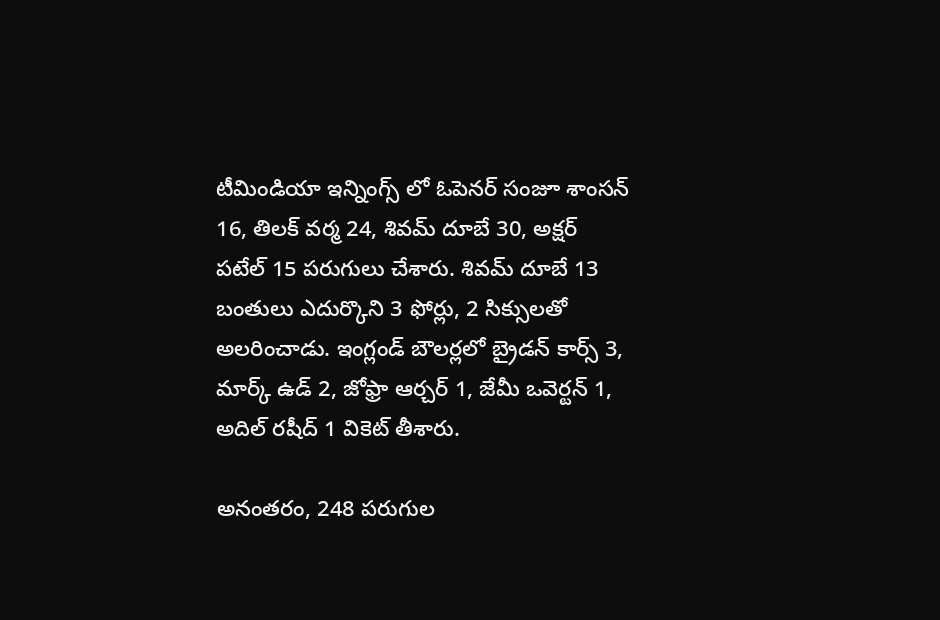టీమిండియా ఇన్నింగ్స్ లో ఓపెనర్ సంజూ శాంసన్ 16, తిలక్ వర్మ 24, శివమ్ దూబే 30, అక్షర్ పటేల్ 15 పరుగులు చేశారు. శివమ్ దూబే 13 బంతులు ఎదుర్కొని 3 ఫోర్లు, 2 సిక్సులతో అలరించాడు. ఇంగ్లండ్ బౌలర్లలో బ్రైడన్ కార్స్ 3, మార్క్ ఉడ్ 2, జోఫ్రా ఆర్చర్ 1, జేమీ ఒవెర్టన్ 1, అదిల్ రషీద్ 1 వికెట్ తీశారు.

అనంతరం, 248 పరుగుల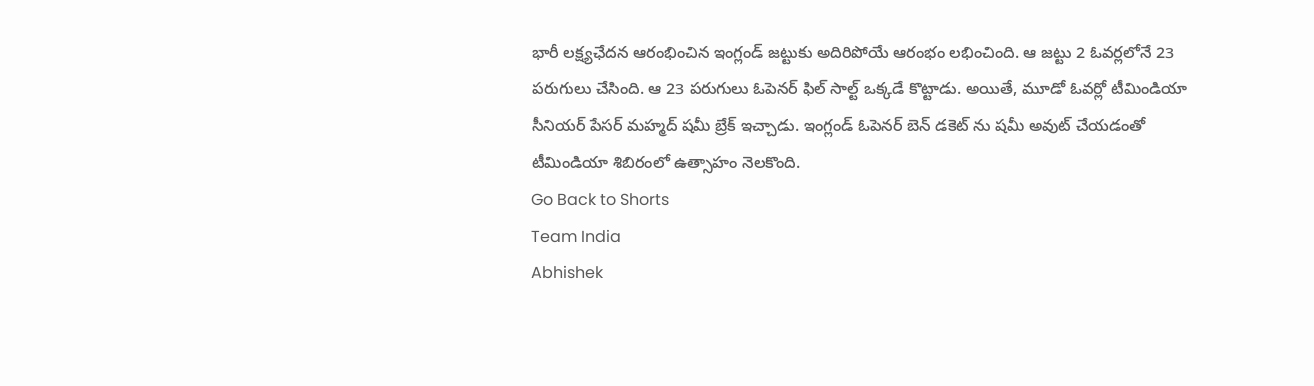భారీ లక్ష్యఛేదన ఆరంభించిన ఇంగ్లండ్ జట్టుకు అదిరిపోయే ఆరంభం లభించింది. ఆ జట్టు 2 ఓవర్లలోనే 23 పరుగులు చేసింది. ఆ 23 పరుగులు ఓపెనర్ ఫిల్ సాల్ట్ ఒక్కడే కొట్టాడు. అయితే, మూడో ఓవర్లో టీమిండియా సీనియర్ పేసర్ మహ్మద్ షమీ బ్రేక్ ఇచ్చాడు. ఇంగ్లండ్ ఓపెనర్ బెన్ డకెట్ ను షమీ అవుట్ చేయడంతో టీమిండియా శిబిరంలో ఉత్సాహం నెలకొంది.
Go Back to Shorts
Team India
Abhishek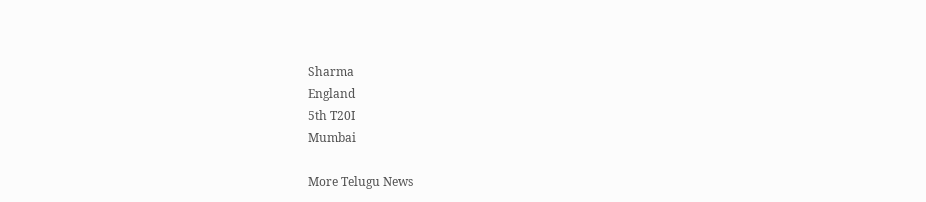Sharma
England
5th T20I
Mumbai

More Telugu News